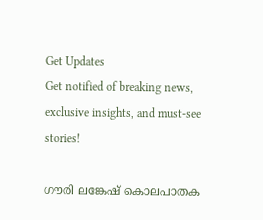Get Updates
Get notified of breaking news, exclusive insights, and must-see stories!

ഗൗരി ലങ്കേഷ് കൊലപാതക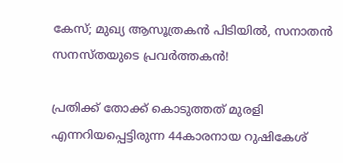കേസ്; മുഖ്യ ആസൂത്രകൻ പിടിയിൽ, സനാതന്‍ സനസ്തയുടെ പ്രവർത്തകൻ!

പ്രതിക്ക് തോക്ക് കൊടുത്തത് മുരളി എന്നറിയപ്പെട്ടിരുന്ന 44കാരനായ റുഷികേശ്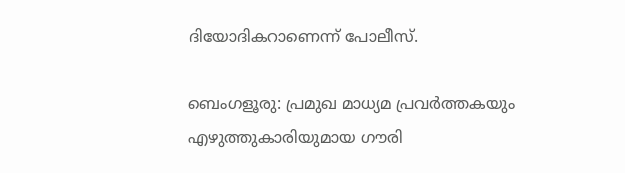ദിയോദികറാണെന്ന് പോലീസ്.

ബെംഗളൂരു: പ്രമുഖ മാധ്യമ പ്രവർത്തകയും എഴുത്തുകാരിയുമായ ഗൗരി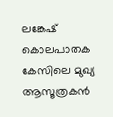ലങ്കേഷ് കൊലപാതക കേസിലെ മുഖ്യ ആസൂത്രകൻ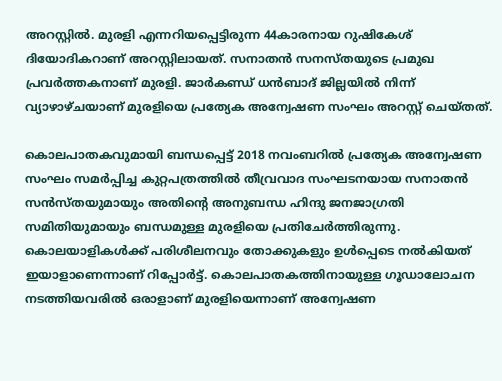അറസ്റ്റിൽ. മുരളി എന്നറിയപ്പെട്ടിരുന്ന 44കാരനായ റുഷികേശ് ദിയോദികറാണ് അറസ്റ്റിലായത്. സനാതന്‍ സനസ്തയുടെ പ്രമുഖ പ്രവര്‍ത്തകനാണ് മുരളി. ജാർ‌കണ്ഡ് ധൻബാദ് ജില്ലയിൽ നിന്ന് വ്യാഴാഴ്ചയാണ് മുരളിയെ പ്രത്യേക അന്വേഷണ സംഘം അറസ്റ്റ് ചെയ്തത്.

കൊലപാതകവുമായി ബന്ധപ്പെട്ട് 2018 നവംബറില്‍ പ്രത്യേക അന്വേഷണ സംഘം സമര്‍പ്പിച്ച കുറ്റപത്രത്തില്‍ തീവ്രവാദ സംഘടനയായ സനാതന്‍ സന്‍സ്തയുമായും അതിന്റെ അനുബന്ധ ഹിന്ദു ജനജാഗ്രതി സമിതിയുമായും ബന്ധമുള്ള മുരളിയെ പ്രതിചേര്‍ത്തിരുന്നു. കൊലയാളികള്‍ക്ക് പരിശീലനവും തോക്കുകളും ഉള്‍പ്പെടെ നല്‍കിയത് ഇയാളാണെന്നാണ് റിപ്പോര്‍ട്ട്. കൊലപാതകത്തിനായുള്ള ഗൂഡാലോചന നടത്തിയവരില്‍ ഒരാളാണ് മുരളിയെന്നാണ് അന്വേഷണ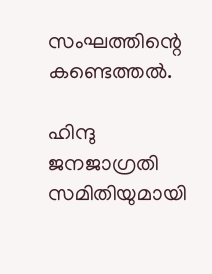സംഘത്തിന്റെ കണ്ടെത്തൽ.

ഹിന്ദു ജനജാഗ്രതി സമിതിയുമായി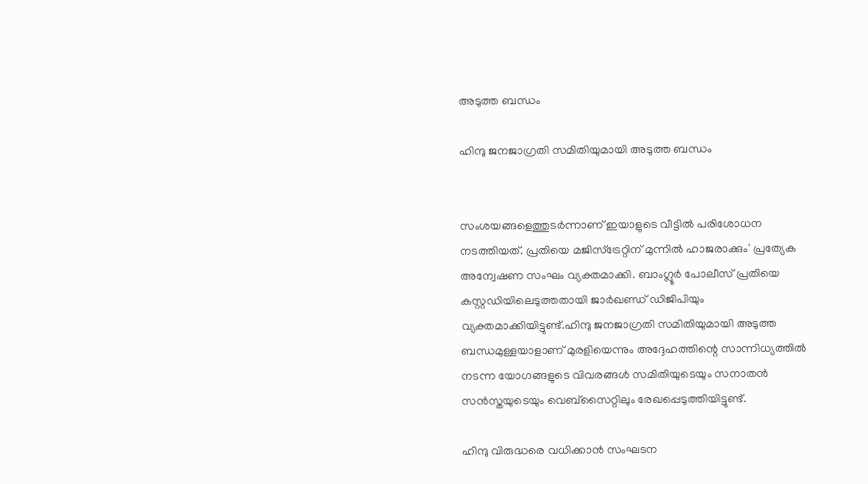അടുത്ത ബന്ധം

ഹിന്ദു ജനജാഗ്രതി സമിതിയുമായി അടുത്ത ബന്ധം


സംശയങ്ങളെത്തുടര്‍ന്നാണ് ഇയാളുടെ വീട്ടില്‍ പരിശോധന നടത്തിയത്. പ്രതിയെ മജിസ്ട്രേറ്റിന് മുന്നില്‍ ഹാജരാക്കും' പ്രത്യേക അന്വേഷണ സംഘം വ്യക്തമാക്കി. ബാംഗ്ലൂർ പോലീസ് പ്രതിയെ കസ്റ്റഡിയിലെടുത്തതായി ജാർഖണ്ഡ് ഡിജിപിയും വ്യക്തമാക്കിയിട്ടുണ്ട്.ഹിന്ദു ജനജാഗ്രതി സമിതിയുമായി അടുത്ത ബന്ധമുള്ളയാളാണ് മുരളിയെന്നും അദ്ദേഹത്തിന്റെ സാന്നിധ്യത്തില്‍ നടന്ന യോഗങ്ങളുടെ വിവരങ്ങള്‍ സമിതിയുടെയും സനാതന്‍ സന്‍സ്തയുടെയും വെബ്സൈറ്റിലും രേഖപ്പെടുത്തിയിട്ടുണ്ട്.

ഹിന്ദു വിരുദ്ധരെ വധിക്കാൻ സംഘടന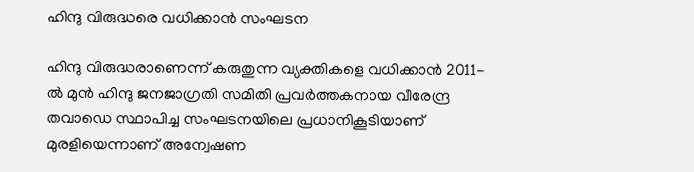ഹിന്ദു വിരുദ്ധരെ വധിക്കാൻ സംഘടന

ഹിന്ദു വിരുദ്ധരാണെന്ന് കരുതുന്ന വ്യക്തികളെ വധിക്കാന്‍ 2011-ല്‍ മുന്‍ ഹിന്ദു ജനജാഗ്രതി സമിതി പ്രവര്‍ത്തകനായ വീരേന്ദ്ര തവാഡെ സ്ഥാപിച്ച സംഘടനയിലെ പ്രധാനികൂടിയാണ് മുരളിയെന്നാണ് അന്വേഷണ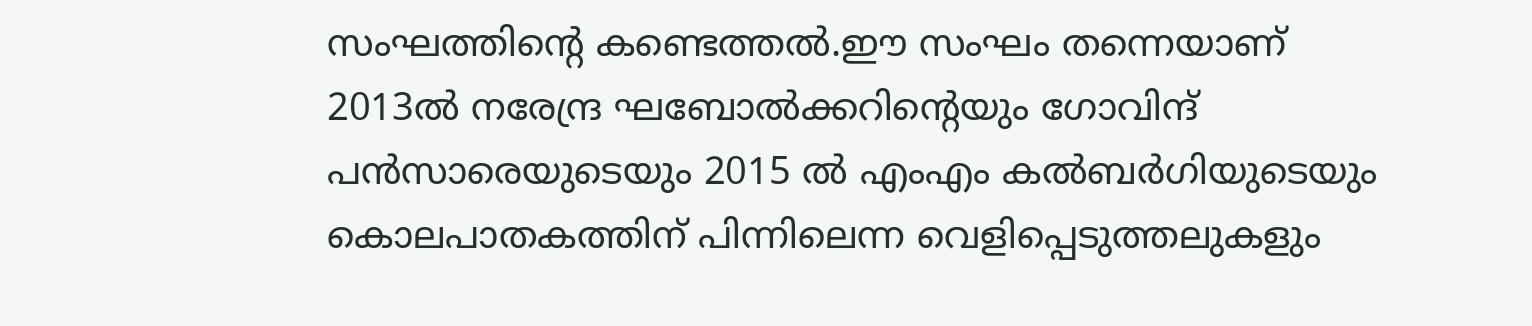സംഘത്തിന്റെ കണ്ടെത്തല്‍.ഈ സംഘം തന്നെയാണ് 2013ല്‍ നരേന്ദ്ര ഘബോല്‍ക്കറിന്റെയും ഗോവിന്ദ് പന്‍സാരെയുടെയും 2015 ല്‍ എംഎം കല്‍ബര്‍ഗിയുടെയും കൊലപാതകത്തിന് പിന്നിലെന്ന വെളിപ്പെടുത്തലുകളും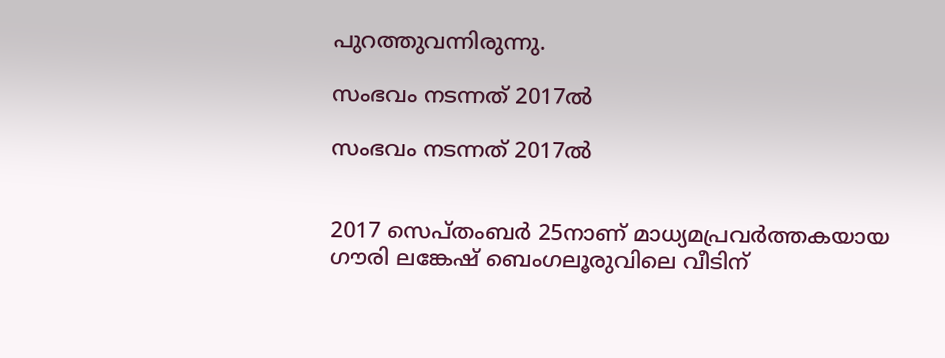പുറത്തുവന്നിരുന്നു.

സംഭവം നടന്നത് 2017ൽ

സംഭവം നടന്നത് 2017ൽ


2017 സെപ്തംബര്‍ 25നാണ് മാധ്യമപ്രവര്‍ത്തകയായ ഗൗരി ലങ്കേഷ് ബെംഗലൂരുവിലെ വീടിന്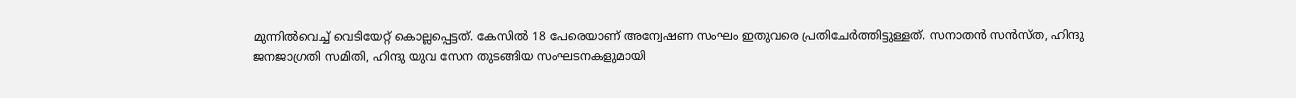മുന്നില്‍വെച്ച് വെടിയേറ്റ് കൊല്ലപ്പെട്ടത്. കേസില്‍ 18 പേരെയാണ് അന്വേഷണ സംഘം ഇതുവരെ പ്രതിചേര്‍ത്തിട്ടുള്ളത്. സനാതന്‍ സന്‍സ്ത, ഹിന്ദു ജനജാഗ്രതി സമിതി, ഹിന്ദു യുവ സേന തുടങ്ങിയ സംഘടനകളുമായി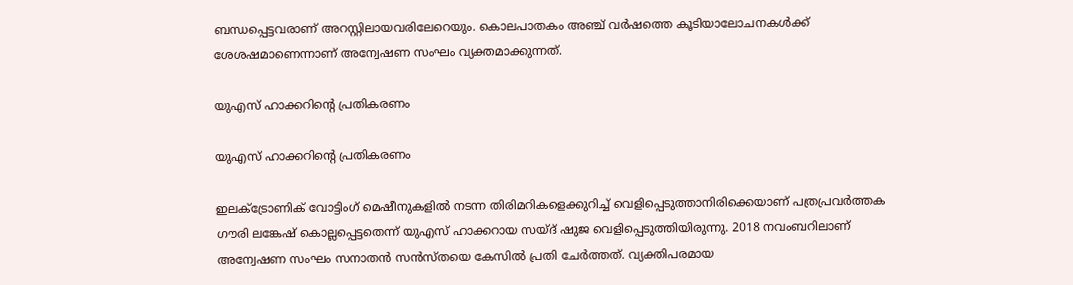ബന്ധപ്പെട്ടവരാണ് അറസ്റ്റിലായവരിലേറെയും. കൊലപാതകം അഞ്ച് വർഷത്തെ കൂടിയാലോചനകൾക്ക് ശേശഷമാണെന്നാണ് അന്വേഷണ സംഘം വ്യക്തമാക്കുന്നത്.

യുഎസ് ഹാക്കറിന്റെ പ്രതികരണം

യുഎസ് ഹാക്കറിന്റെ പ്രതികരണം

ഇലക്ട്രോണിക് വോട്ടിംഗ് മെഷീനുകളില്‍ നടന്ന തിരിമറികളെക്കുറിച്ച് വെളിപ്പെടുത്താനിരിക്കെയാണ് പത്രപ്രവര്‍ത്തക ഗൗരി ലങ്കേഷ് കൊല്ലപ്പെട്ടതെന്ന് യുഎസ് ഹാക്കറായ സയ്ദ് ഷുജ വെളിപ്പെടുത്തിയിരുന്നു. 2018 നവംബറിലാണ് അന്വേഷണ സംഘം സനാതന്‍ സന്‍സ്തയെ കേസില്‍ പ്രതി ചേര്‍ത്തത്. വ്യക്തിപരമായ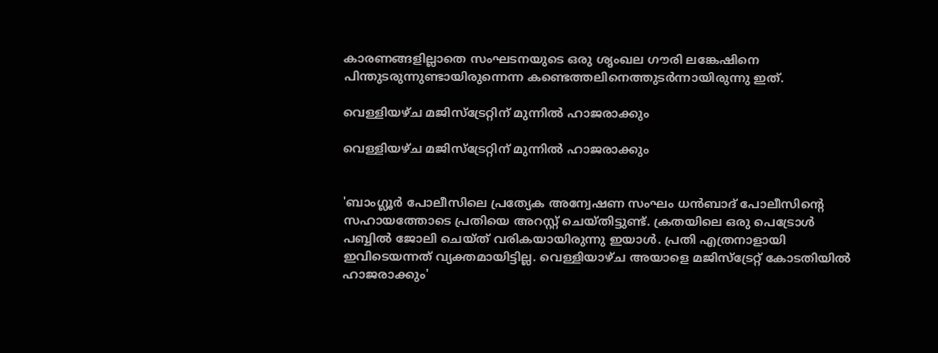കാരണങ്ങളില്ലാതെ സംഘടനയുടെ ഒരു ശൃംഖല ഗൗരി ലങ്കേഷിനെ പിന്തുടരുന്നുണ്ടായിരുന്നെന്ന കണ്ടെത്തലിനെത്തുടര്‍ന്നായിരുന്നു ഇത്.

വെള്ളിയഴ്ച മജിസ്ട്രേറ്റിന് മുന്നിൽ ഹാജരാക്കും

വെള്ളിയഴ്ച മജിസ്ട്രേറ്റിന് മുന്നിൽ ഹാജരാക്കും


'ബാംഗ്ലൂർ പോലീസിലെ പ്രത്യേക അന്വേഷണ സംഘം ധൻബാദ് പോലീസിന്റെ സഹായത്തോടെ പ്രതിയെ അറസ്റ്റ് ചെയ്തിട്ടുണ്ട്. ക്രതയിലെ ഒരു പെട്രോൾ പബ്ബിൽ ജോലി ചെയ്ത് വരികയായിരുന്നു ഇയാൾ. പ്രതി എത്രനാളായി ഇവിടെയന്നത് വ്യക്തമായിട്ടില്ല. വെള്ളിയാഴ്ച അയാളെ മജിസ്ട്രേറ്റ് കോടതിയിൽ ഹാജരാക്കും'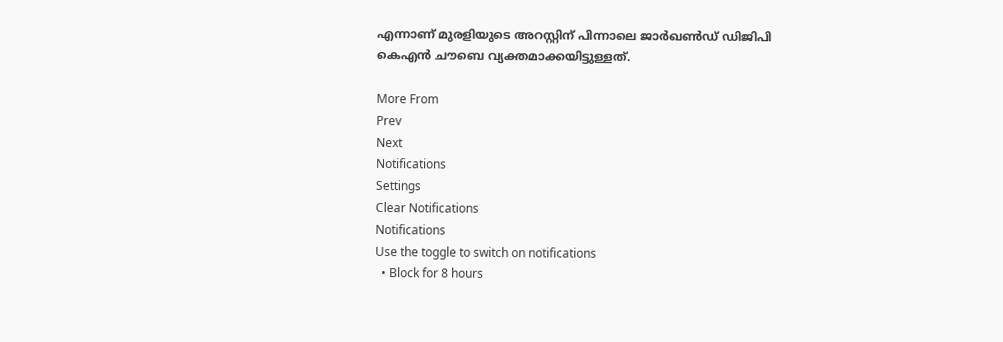എന്നാണ് മുരളിയുടെ അറസ്റ്റിന് പിന്നാലെ ജാർഖൺഡ് ഡിജിപി കെഎൻ ചൗബെ വ്യക്തമാക്കയിട്ടുള്ളത്.

More From
Prev
Next
Notifications
Settings
Clear Notifications
Notifications
Use the toggle to switch on notifications
  • Block for 8 hours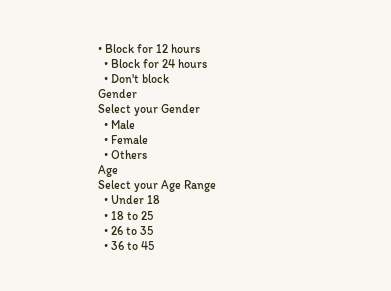• Block for 12 hours
  • Block for 24 hours
  • Don't block
Gender
Select your Gender
  • Male
  • Female
  • Others
Age
Select your Age Range
  • Under 18
  • 18 to 25
  • 26 to 35
  • 36 to 45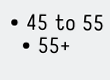• 45 to 55
  • 55+